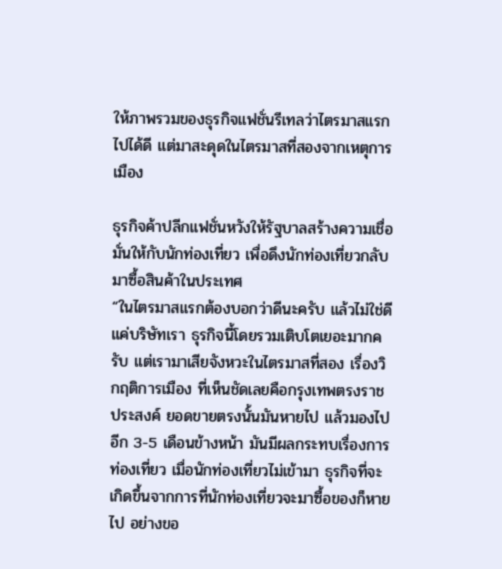ให้ภาพรวมของธุรกิจแฟชั่นรีเทลว่าไตรมาสแรกไปได้ดี แต่มาสะดุดในไตรมาสที่สองจากเหตุการเมือง

ธุรกิจค้าปลีกแฟชั่นหวังให้รัฐบาลสร้างความเชื่อมั่นให้กับนักท่องเที่ยว เพื่อดึงนักท่องเที่ยวกลับมาซื้อสินค้าในประเทศ
“ในไตรมาสแรกต้องบอกว่าดีนะครับ แล้วไม่ใช่ดีแค่บริษัทเรา ธุรกิจนี้โดยรวมเติบโตเยอะมากครับ แต่เรามาเสียจังหวะในไตรมาสที่สอง เรื่องวิกฤติการเมือง ที่เห็นชัดเลยคือกรุงเทพตรงราชประสงค์ ยอดขายตรงนั้นมันหายไป แล้วมองไปอีก 3-5 เดือนข้างหน้า มันมีผลกระทบเรื่องการท่องเที่ยว เมื่อนักท่องเที่ยวไม่เข้ามา ธุรกิจที่จะเกิดขึ้นจากการที่นักท่องเที่ยวจะมาซื้อของก็หายไป อย่างขอ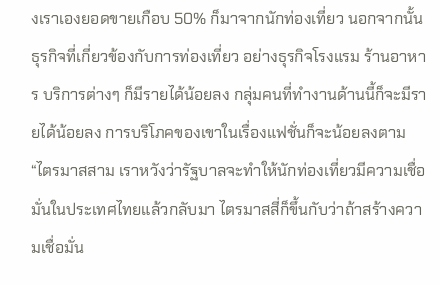งเราเองยอดขายเกือบ 50% ก็มาจากนักท่องเที่ยว นอกจากนั้นธุรกิจที่เกี่ยวข้องกับการท่องเที่ยว อย่างธุรกิจโรงแรม ร้านอาหาร บริการต่างๆ ก็มีรายได้น้อยลง กลุ่มคนที่ทำงานด้านนี้ก็จะมีรายได้น้อยลง การบริโภคของเขาในเรื่องแฟชั่นก็จะน้อยลงตาม
“ไตรมาสสาม เราหวังว่ารัฐบาลจะทำให้นักท่องเที่ยวมีความเชื่อมั่นในประเทศไทยแล้วกลับมา ไตรมาสสี่ก็ขึ้นกับว่าถ้าสร้างความเชื่อมั่น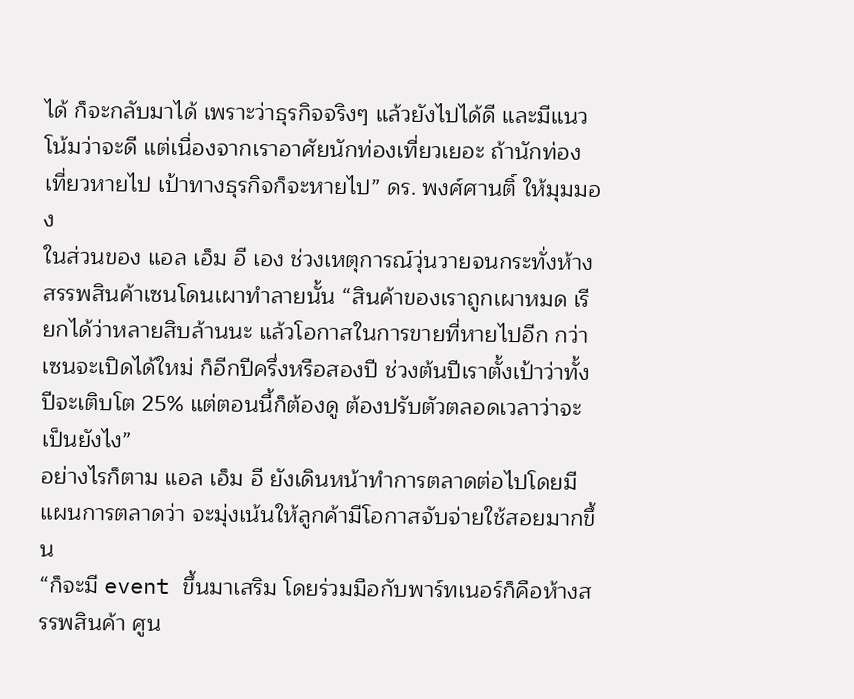ได้ ก็จะกลับมาได้ เพราะว่าธุรกิจจริงๆ แล้วยังไปได้ดี และมีแนวโน้มว่าจะดี แต่เนื่องจากเราอาศัยนักท่องเที่ยวเยอะ ถ้านักท่องเที่ยวหายไป เป้าทางธุรกิจก็จะหายไป” ดร. พงศ์ศานติ์ ให้มุมมอง
ในส่วนของ แอล เอ็ม อี เอง ช่วงเหตุการณ์วุ่นวายจนกระทั่งห้างสรรพสินค้าเซนโดนเผาทำลายนั้น “สินค้าของเราถูกเผาหมด เรียกได้ว่าหลายสิบล้านนะ แล้วโอกาสในการขายที่หายไปอีก กว่าเซนจะเปิดได้ใหม่ ก็อีกปีครึ่งหรือสองปี ช่วงต้นปีเราตั้งเป้าว่าทั้งปีจะเติบโต 25% แต่ตอนนี้ก็ต้องดู ต้องปรับตัวตลอดเวลาว่าจะเป็นยังไง”
อย่างไรก็ตาม แอล เอ็ม อี ยังเดินหน้าทำการตลาดต่อไปโดยมีแผนการตลาดว่า จะมุ่งเน้นให้ลูกค้ามีโอกาสจับจ่ายใช้สอยมากขึ้น
“ก็จะมี event ขึ้นมาเสริม โดยร่วมมือกับพาร์ทเนอร์ก็คือห้างสรรพสินค้า ศูน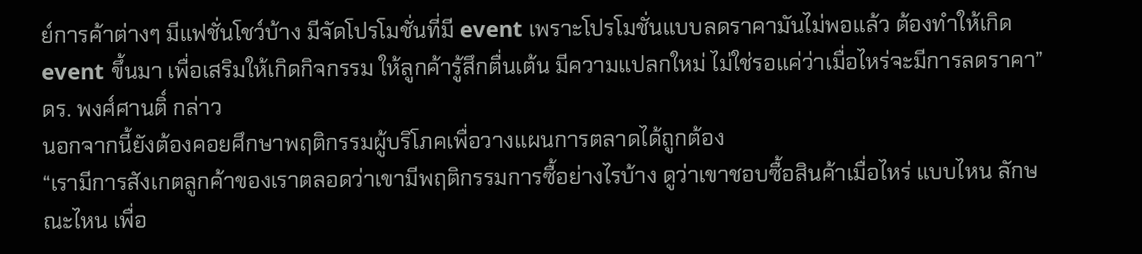ย์การค้าต่างๆ มีแฟชั่นโชว์บ้าง มีจัดโปรโมชั่นที่มี event เพราะโปรโมชั่นแบบลดราคามันไม่พอแล้ว ต้องทำให้เกิด event ขึ้นมา เพื่อเสริมให้เกิดกิจกรรม ให้ลูกค้ารู้สึกตื่นเต้น มีความแปลกใหม่ ไม่ใช่รอแค่ว่าเมื่อไหร่จะมีการลดราคา” ดร. พงศ์ศานติ์ กล่าว
นอกจากนี้ยังต้องคอยศึกษาพฤติกรรมผู้บริโภคเพื่อวางแผนการตลาดได้ถูกต้อง
“เรามีการสังเกตลูกค้าของเราตลอดว่าเขามีพฤติกรรมการซื้อย่างไรบ้าง ดูว่าเขาชอบซื้อสินค้าเมื่อไหร่ แบบไหน ลักษณะไหน เพื่อ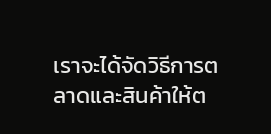เราจะได้จัดวิธีการตลาดและสินค้าให้ต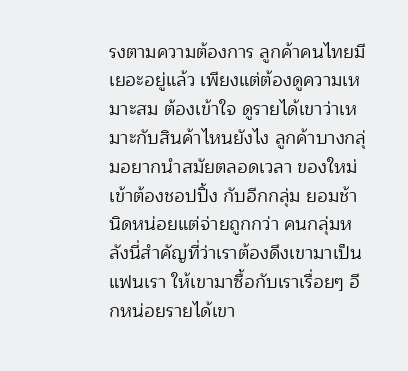รงตามความต้องการ ลูกค้าคนไทยมีเยอะอยู่แล้ว เพียงแต่ต้องดูความเหมาะสม ต้องเข้าใจ ดูรายได้เขาว่าเหมาะกับสินค้าไหนยังไง ลูกค้าบางกลุ่มอยากนำสมัยตลอดเวลา ของใหม่เข้าต้องชอปปิ้ง กับอีกกลุ่ม ยอมช้านิดหน่อยแต่จ่ายถูกกว่า คนกลุ่มหลังนี่สำคัญที่ว่าเราต้องดึงเขามาเป็นแฟนเรา ให้เขามาซื้อกับเราเรื่อยๆ อีกหน่อยรายได้เขา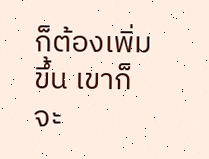ก็ต้องเพิ่มขึ้น เขาก็จะ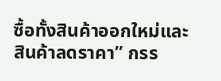ซื้อทั้งสินค้าออกใหม่และ
สินค้าลดราคา” กรร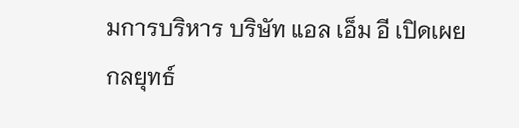มการบริหาร บริษัท แอล เอ็ม อี เปิดเผยกลยุทธ์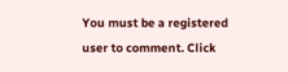You must be a registered user to comment. Click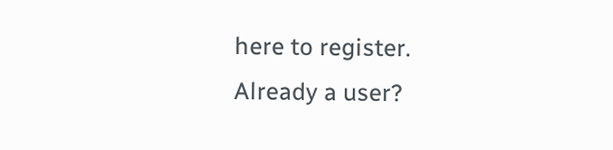here to register.
Already a user?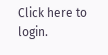Click here to login.